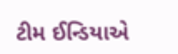ટીમ ઈન્ડિયાએ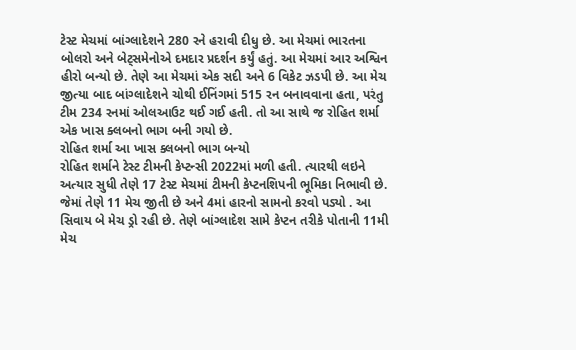ટેસ્ટ મેચમાં બાંગ્લાદેશને 280 રને હરાવી દીધુ છે. આ મેચમાં ભારતના બોલરો અને બેટ્સમેનોએ દમદાર પ્રદર્શન કર્યું હતું. આ મેચમાં આર અશ્વિન હીરો બન્યો છે. તેણે આ મેચમાં એક સદી અને 6 વિકેટ ઝડપી છે. આ મેચ જીત્યા બાદ બાંગ્લાદેશને ચોથી ઈનિંગમાં 515 રન બનાવવાના હતા, પરંતુ ટીમ 234 રનમાં ઓલઆઉટ થઈ ગઈ હતી. તો આ સાથે જ રોહિત શર્મા એક ખાસ ક્લબનો ભાગ બની ગયો છે.
રોહિત શર્મા આ ખાસ ક્લબનો ભાગ બન્યો
રોહિત શર્માને ટેસ્ટ ટીમની કેપ્ટન્સી 2022માં મળી હતી. ત્યારથી લઇને અત્યાર સુધી તેણે 17 ટેસ્ટ મેચમાં ટીમની કેપ્ટનશિપની ભૂમિકા નિભાવી છે. જેમાં તેણે 11 મેચ જીતી છે અને 4માં હારનો સામનો કરવો પડ્યો . આ સિવાય બે મેચ ડ્રો રહી છે. તેણે બાંગ્લાદેશ સામે કેપ્ટન તરીકે પોતાની 11મી મેચ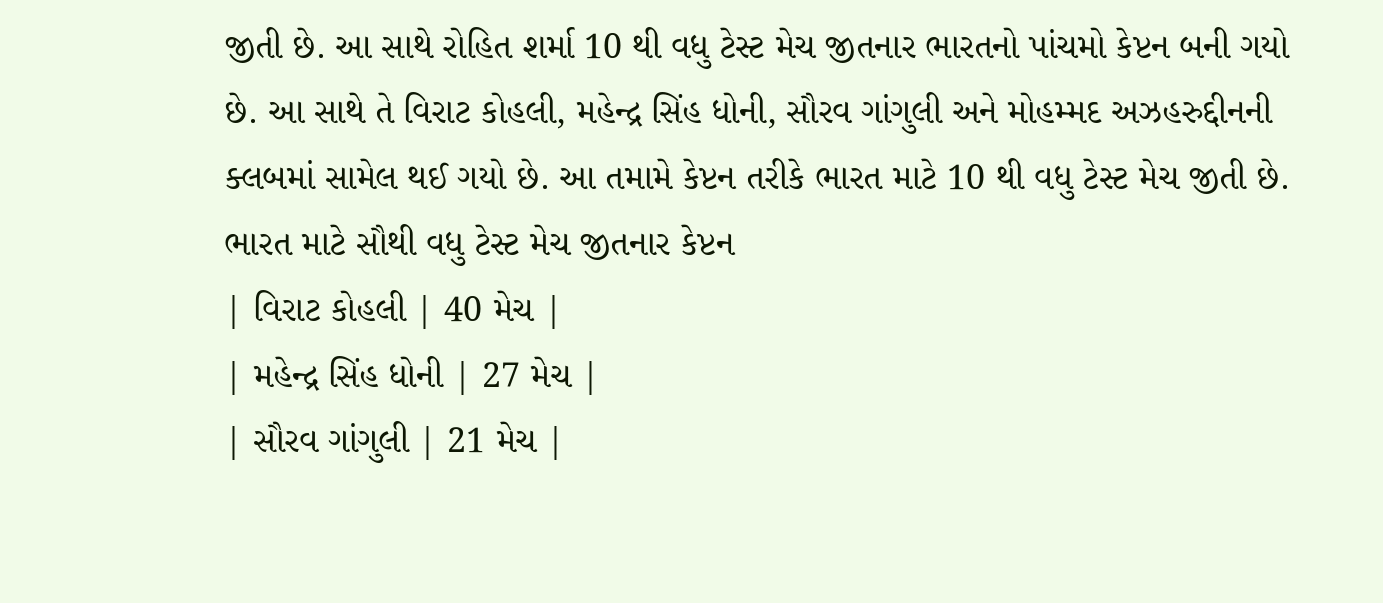જીતી છે. આ સાથે રોહિત શર્મા 10 થી વધુ ટેસ્ટ મેચ જીતનાર ભારતનો પાંચમો કેપ્ટન બની ગયો છે. આ સાથે તે વિરાટ કોહલી, મહેન્દ્ર સિંહ ધોની, સૌરવ ગાંગુલી અને મોહમ્મદ અઝહરુદ્દીનની ક્લબમાં સામેલ થઈ ગયો છે. આ તમામે કેપ્ટન તરીકે ભારત માટે 10 થી વધુ ટેસ્ટ મેચ જીતી છે.
ભારત માટે સૌથી વધુ ટેસ્ટ મેચ જીતનાર કેપ્ટન
| વિરાટ કોહલી | 40 મેચ |
| મહેન્દ્ર સિંહ ધોની | 27 મેચ |
| સૌરવ ગાંગુલી | 21 મેચ |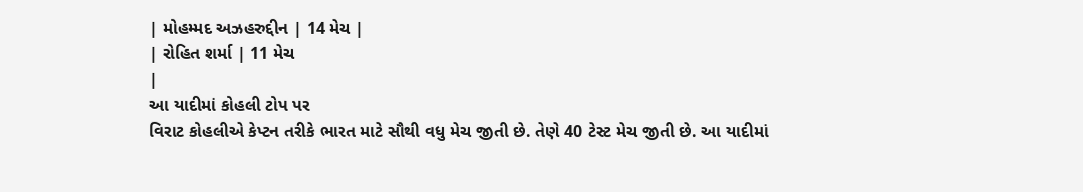| મોહમ્મદ અઝહરુદ્દીન | 14 મેચ |
| રોહિત શર્મા | 11 મેચ
|
આ યાદીમાં કોહલી ટોપ પર
વિરાટ કોહલીએ કેપ્ટન તરીકે ભારત માટે સૌથી વધુ મેચ જીતી છે. તેણે 40 ટેસ્ટ મેચ જીતી છે. આ યાદીમાં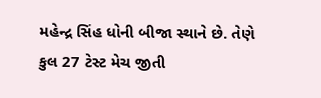મહેન્દ્ર સિંહ ધોની બીજા સ્થાને છે. તેણે કુલ 27 ટેસ્ટ મેચ જીતી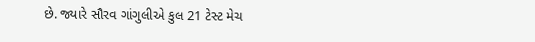છે. જ્યારે સૌરવ ગાંગુલીએ કુલ 21 ટેસ્ટ મેચ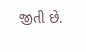જીતી છે.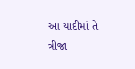આ યાદીમાં તે ત્રીજા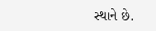સ્થાને છે.